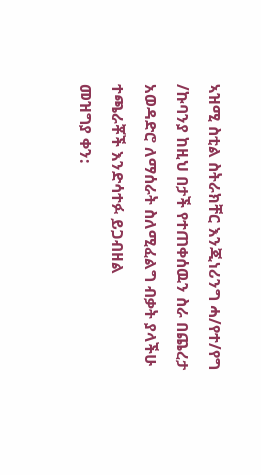ኣዝሚ ስቲል ስትራክቸር እንጂነሪንግ ሓ/የተ/የግ /ኩባንያ ከዚህ በታች የተጠቀሰዉን ስራ በጨረታ አወዳድሮ ለማሰራት ስለሚፈልግ ብቃት ያላችሁ ተጫራቾች እንድሳተፉ ይጋብዘል
መዝግያ ቀን: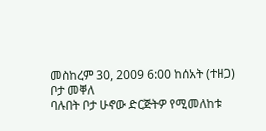መስከረም 30, 2009 6:00 ከሰአት (ተዘጋ)
ቦታ መቐለ
ባሉበት ቦታ ሁኖው ድርጅትዎ የሚመለከቱ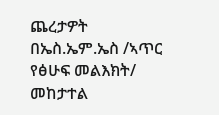ጨረታዎት በኤስ.ኤም.ኤስ /ኣጥር የፅሁፍ መልእክት/ መከታተል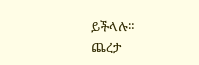ይችላሉ።
ጨረታ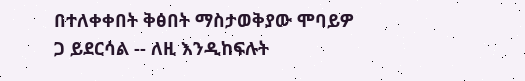በተለቀቀበት ቅፅበት ማስታወቅያው ሞባይዎ ጋ ይደርሳል -- ለዚ እንዲከፍሉት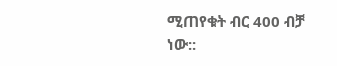ሚጠየቁት ብር 400 ብቻ ነው::